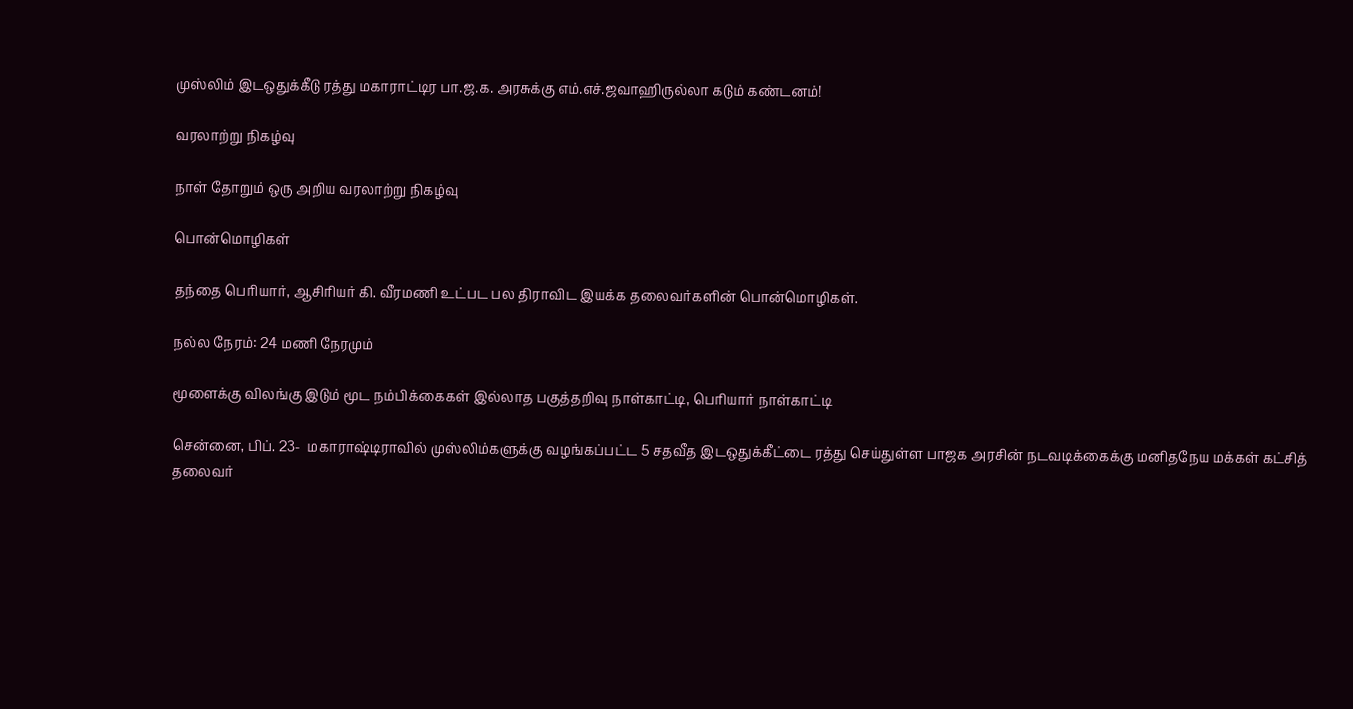முஸ்லிம் இடஒதுக்கீடு ரத்து மகாராட்டிர பா.ஜ.க. அரசுக்கு எம்.எச்.ஜவாஹிருல்லா கடும் கண்டனம்!

வரலாற்று நிகழ்வு

நாள் தோறும் ஒரு அறிய வரலாற்று நிகழ்வு

பொன்மொழிகள்

தந்தை பெரியார், ஆசிரியர் கி. வீரமணி உட்பட பல திராவிட இயக்க தலைவர்களின் பொன்மொழிகள்.

நல்ல நேரம்: 24 மணி நேரமும்

மூளைக்கு விலங்கு இடும் மூட நம்பிக்கைகள் இல்லாத பகுத்தறிவு நாள்காட்டி, பெரியார் நாள்காட்டி

சென்னை, பிப். 23-  மகாராஷ்டிராவில் முஸ்லிம்களுக்கு வழங்கப்பட்ட 5 சதவீத இடஒதுக்கீட்டை ரத்து செய்துள்ள பாஜக அரசின் நடவடிக்கைக்கு மனிதநேய மக்கள் கட்சித் தலைவர்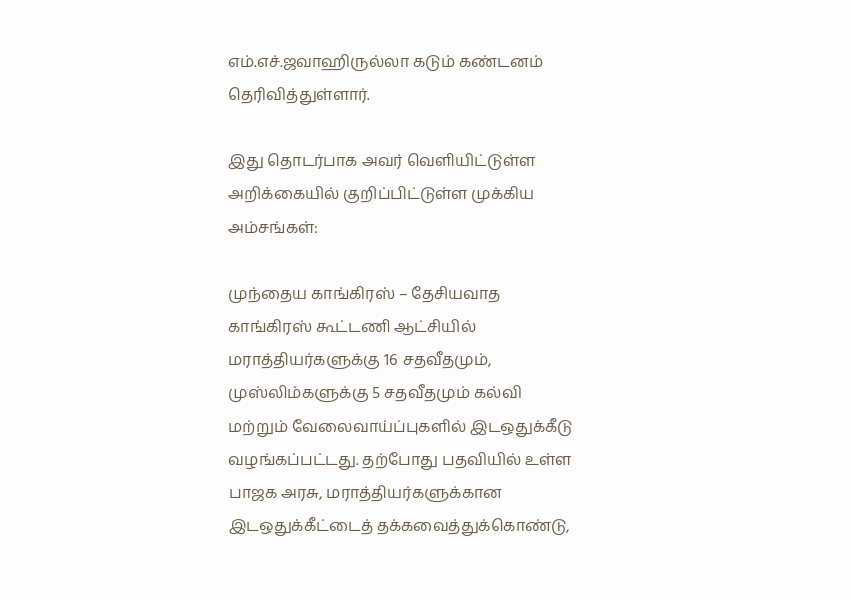எம்.எச்.ஜவாஹிருல்லா கடும் கண்டனம் தெரிவித்துள்ளார்.

இது தொடர்பாக அவர் வெளியிட்டுள்ள அறிக்கையில் குறிப்பிட்டுள்ள முக்கிய அம்சங்கள்:

முந்தைய காங்கிரஸ் – தேசியவாத காங்கிரஸ் கூட்டணி ஆட்சியில் மராத்தியர்களுக்கு 16 சதவீதமும், முஸ்லிம்களுக்கு 5 சதவீதமும் கல்வி மற்றும் வேலைவாய்ப்புகளில் இடஒதுக்கீடு வழங்கப்பட்டது. தற்போது பதவியில் உள்ள பாஜக அரசு, மராத்தியர்களுக்கான இடஒதுக்கீட்டைத் தக்கவைத்துக்கொண்டு,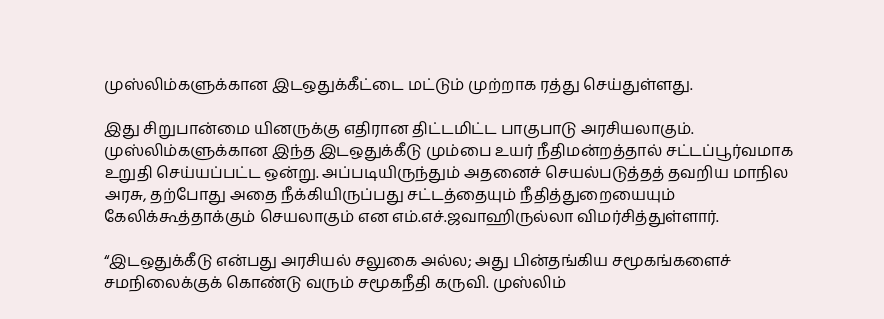முஸ்லிம்களுக்கான இடஒதுக்கீட்டை மட்டும் முற்றாக ரத்து செய்துள்ளது.

இது சிறுபான்மை யினருக்கு எதிரான திட்டமிட்ட பாகுபாடு அரசியலாகும். முஸ்லிம்களுக்கான இந்த இடஒதுக்கீடு மும்பை உயர் நீதிமன்றத்தால் சட்டப்பூர்வமாக உறுதி செய்யப்பட்ட ஒன்று. அப்படியிருந்தும் அதனைச் செயல்படுத்தத் தவறிய மாநில அரசு, தற்போது அதை நீக்கியிருப்பது சட்டத்தையும் நீதித்துறையையும் கேலிக்கூத்தாக்கும் செயலாகும் என எம்.எச்.ஜவாஹிருல்லா விமர்சித்துள்ளார்.

“இடஒதுக்கீடு என்பது அரசியல் சலுகை அல்ல; அது பின்தங்கிய சமூகங்களைச் சமநிலைக்குக் கொண்டு வரும் சமூகநீதி கருவி. முஸ்லிம்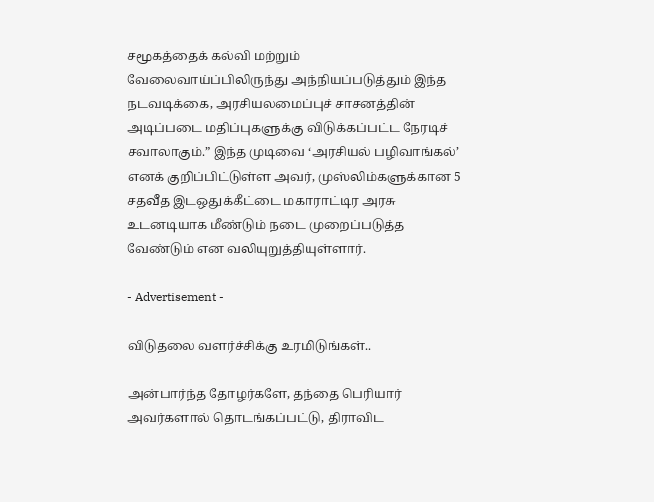சமூகத்தைக் கல்வி மற்றும் வேலைவாய்ப்பிலிருந்து அந்நியப்படுத்தும் இந்த நடவடிக்கை, அரசியலமைப்புச் சாசனத்தின் அடிப்படை மதிப்புகளுக்கு விடுக்கப்பட்ட நேரடிச் சவாலாகும்.” இந்த முடிவை ‘அரசியல் பழிவாங்கல்’ எனக் குறிப்பிட்டுள்ள அவர், முஸ்லிம்களுக்கான 5 சதவீத இடஒதுக்கீட்டை மகாராட்டிர அரசு உடனடியாக மீண்டும் நடை முறைப்படுத்த வேண்டும் என வலியுறுத்தியுள்ளார்.

- Advertisement -

விடுதலை வளர்ச்சிக்கு உரமிடுங்கள்..

அன்பார்ந்த தோழர்களே, தந்தை பெரியார் அவர்களால் தொடங்கப்பட்டு, திராவிட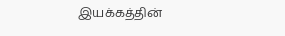இயக்கத்தின்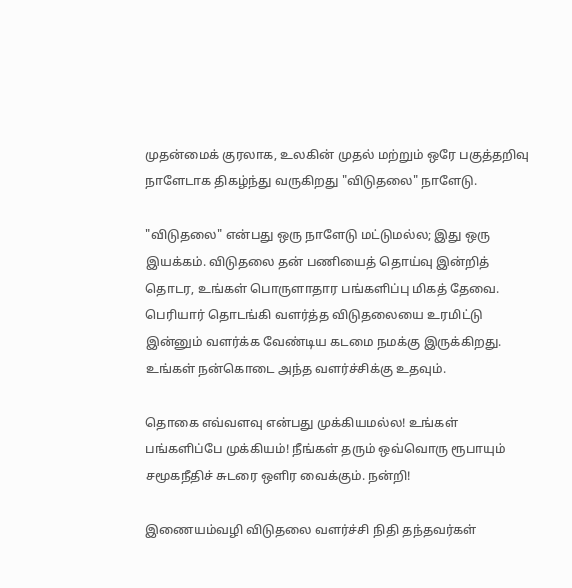முதன்மைக் குரலாக, உலகின் முதல் மற்றும் ஒரே பகுத்தறிவு நாளேடாக திகழ்ந்து வருகிறது "விடுதலை" நாளேடு.

"விடுதலை" என்பது ஒரு நாளேடு மட்டுமல்ல; இது ஒரு இயக்கம். விடுதலை தன் பணியைத் தொய்வு இன்றித் தொடர, உங்கள் பொருளாதார பங்களிப்பு மிகத் தேவை. பெரியார் தொடங்கி வளர்த்த விடுதலையை உரமிட்டு இன்னும் வளர்க்க வேண்டிய கடமை நமக்கு இருக்கிறது. உங்கள் நன்கொடை அந்த வளர்ச்சிக்கு உதவும்.

தொகை எவ்வளவு என்பது முக்கியமல்ல! உங்கள் பங்களிப்பே முக்கியம்! நீங்கள் தரும் ஒவ்வொரு ரூபாயும் சமூகநீதிச் சுடரை ஒளிர வைக்கும். நன்றி!

இணையம்வழி விடுதலை வளர்ச்சி நிதி தந்தவர்கள்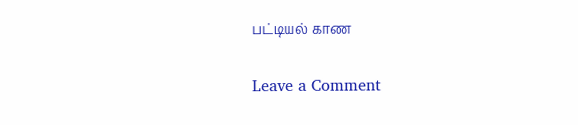பட்டியல் காண

Leave a Comment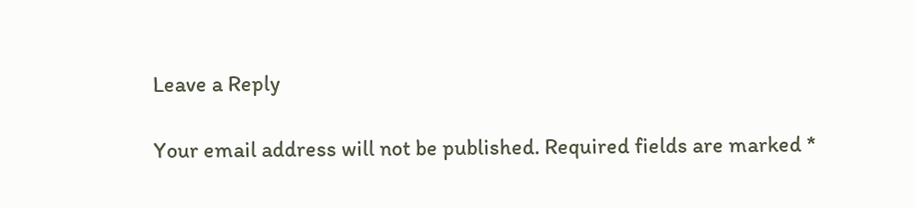Leave a Reply

Your email address will not be published. Required fields are marked *